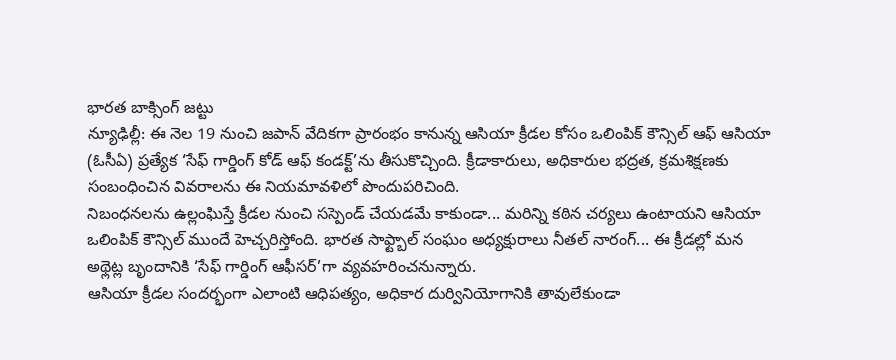భారత బాక్సింగ్ జట్టు
న్యూఢిల్లీ: ఈ నెల 19 నుంచి జపాన్ వేదికగా ప్రారంభం కానున్న ఆసియా క్రీడల కోసం ఒలింపిక్ కౌన్సిల్ ఆఫ్ ఆసియా (ఓసీఏ) ప్రత్యేక ‘సేఫ్ గార్డింగ్ కోడ్ ఆఫ్ కండక్ట్’ను తీసుకొచ్చింది. క్రీడాకారులు, అధికారుల భద్రత, క్రమశిక్షణకు సంబంధించిన వివరాలను ఈ నియమావళిలో పొందుపరిచింది.
నిబంధనలను ఉల్లంఘిస్తే క్రీడల నుంచి సస్పెండ్ చేయడమే కాకుండా... మరిన్ని కఠిన చర్యలు ఉంటాయని ఆసియా ఒలింపిక్ కౌన్సిల్ ముందే హెచ్చరిస్తోంది. భారత సాఫ్ట్బాల్ సంఘం అధ్యక్షురాలు నీతల్ నారంగ్... ఈ క్రీడల్లో మన అథ్లెట్ల బృందానికి ‘సేఫ్ గార్డింగ్ ఆఫీసర్’గా వ్యవహరించనున్నారు.
ఆసియా క్రీడల సందర్భంగా ఎలాంటి ఆధిపత్యం, అధికార దుర్వినియోగానికి తావులేకుండా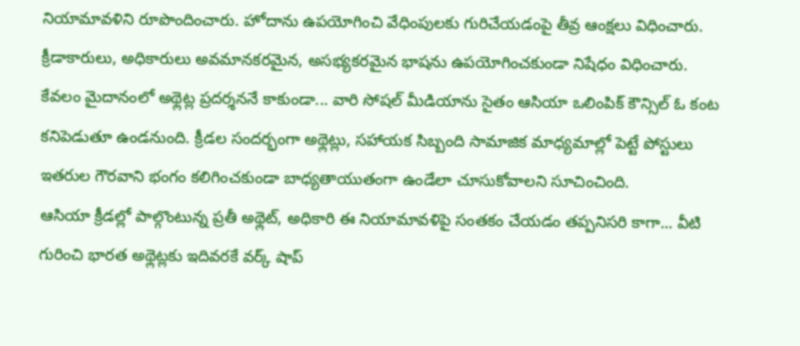నియామావళిని రూపొందించారు. హోదాను ఉపయోగించి వేధింపులకు గురిచేయడంపై తీవ్ర ఆంక్షలు విధించారు. క్రీడాకారులు, అధికారులు అవమానకరమైన, అసభ్యకరమైన భాషను ఉపయోగించకుండా నిషేధం విధించారు.
కేవలం మైదానంలో అథ్లెట్ల ప్రదర్శననే కాకుండా... వారి సోషల్ మీడియాను సైతం ఆసియా ఒలింపిక్ కౌన్సిల్ ఓ కంట కనిపెడుతూ ఉండనుంది. క్రీడల సందర్భంగా అథ్లెట్లు, సహాయక సిబ్బంది సామాజిక మాధ్యమాల్లో పెట్టే పోస్టులు ఇతరుల గౌరవాని భంగం కలిగించకుండా బాధ్యతాయుతంగా ఉండేలా చూసుకోవాలని సూచించింది.
ఆసియా క్రీడల్లో పాల్గొంటున్న ప్రతీ అథ్లెట్, అధికారి ఈ నియామావళిపై సంతకం చేయడం తప్పనిసరి కాగా... వీటి గురించి భారత అథ్లెట్లకు ఇదివరకే వర్క్ షాప్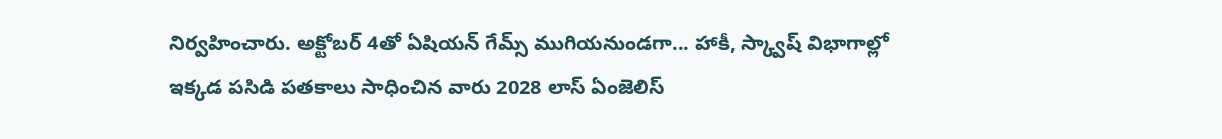నిర్వహించారు. అక్టోబర్ 4తో ఏషియన్ గేమ్స్ ముగియనుండగా... హాకీ, స్క్వాష్ విభాగాల్లో ఇక్కడ పసిడి పతకాలు సాధించిన వారు 2028 లాస్ ఏంజెలిస్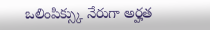ఒలింపిక్స్కు నేరుగా అర్హత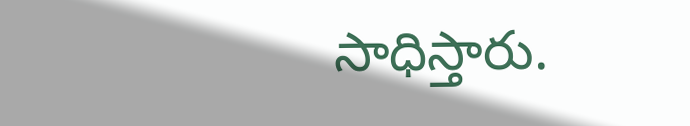సాధిస్తారు.